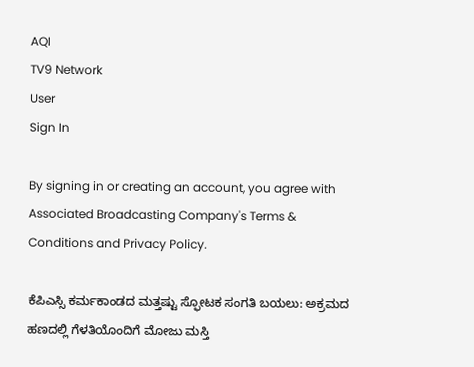AQI
TV9 Network
User
Sign In

By signing in or creating an account, you agree with Associated Broadcasting Company's Terms & Conditions and Privacy Policy.

ಕೆಪಿಎಸ್ಸಿ ಕರ್ಮಕಾಂಡದ ಮತ್ತಷ್ಟು ಸ್ಫೋಟಕ ಸಂಗತಿ ಬಯಲು: ಅಕ್ರಮದ ಹಣದಲ್ಲಿ ಗೆಳತಿಯೊಂದಿಗೆ ಮೋಜು ಮಸ್ತಿ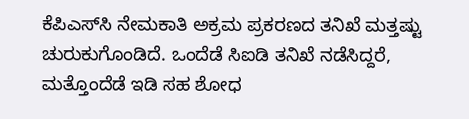ಕೆಪಿಎಸ್‌ಸಿ ನೇಮಕಾತಿ ಅಕ್ರಮ ಪ್ರಕರಣದ ತನಿಖೆ ಮತ್ತಷ್ಟು ಚುರುಕುಗೊಂಡಿದೆ. ಒಂದೆಡೆ ಸಿಐಡಿ ತನಿಖೆ ನಡೆಸಿದ್ದರೆ, ಮತ್ತೊಂದೆಡೆ ಇಡಿ ಸಹ ಶೋಧ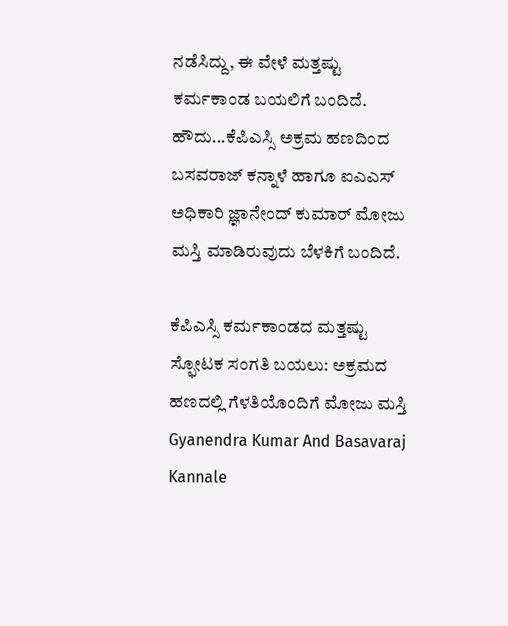ನಡೆಸಿದ್ದು, ಈ ವೇಳೆ ಮತ್ತಷ್ಟು ಕರ್ಮಕಾಂಡ ಬಯಲಿಗೆ ಬಂದಿದೆ. ಹೌದು...ಕೆಪಿಎಸ್ಸಿ ಅಕ್ರಮ ಹಣದಿಂದ ಬಸವರಾಜ್ ಕನ್ನಾಳೆ ಹಾಗೂ ಐಎಎಸ್ ಅಧಿಕಾರಿ ಜ್ಞಾನೇಂದ್ ಕುಮಾರ್ ಮೋಜು ಮಸ್ತಿ ಮಾಡಿರುವುದು ಬೆಳಕಿಗೆ ಬಂದಿದೆ.

ಕೆಪಿಎಸ್ಸಿ ಕರ್ಮಕಾಂಡದ ಮತ್ತಷ್ಟು ಸ್ಫೋಟಕ ಸಂಗತಿ ಬಯಲು: ಅಕ್ರಮದ ಹಣದಲ್ಲಿ ಗೆಳತಿಯೊಂದಿಗೆ ಮೋಜು ಮಸ್ತಿ
Gyanendra Kumar And Basavaraj Kannale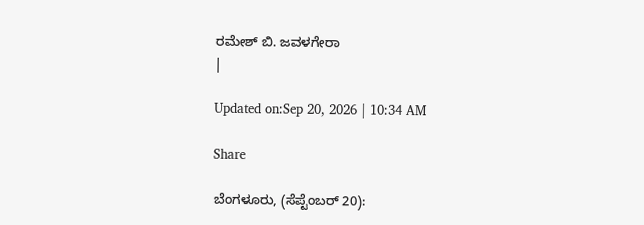ರಮೇಶ್ ಬಿ. ಜವಳಗೇರಾ
|

Updated on:Sep 20, 2026 | 10:34 AM

Share

ಬೆಂಗಳೂರು, (ಸೆಪ್ಟೆಂಬರ್ 20):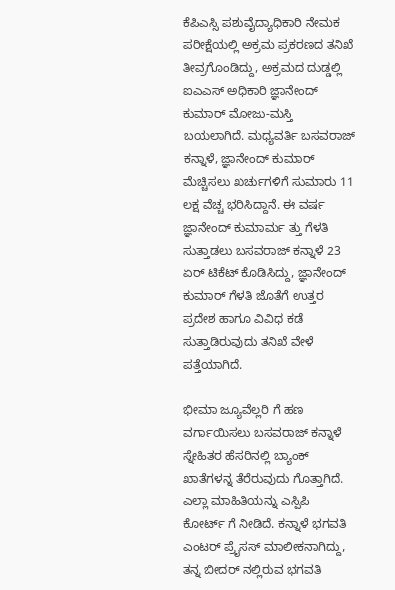ಕೆಪಿಎಸ್ಸಿ ಪಶುವೈದ್ಯಾಧಿಕಾರಿ ನೇಮಕ ಪರೀಕ್ಷೆಯಲ್ಲಿ ಅಕ್ರಮ ಪ್ರಕರಣದ ತನಿಖೆ ತೀವ್ರಗೊಂಡಿದ್ದು, ಅಕ್ರಮದ ದುಡ್ಡಲ್ಲಿ ಐಎಎಸ್ ಅಧಿಕಾರಿ ಜ್ಞಾನೇಂದ್ ಕುಮಾರ್ ಮೋಜು-ಮಸ್ತಿ ಬಯಲಾಗಿದೆ. ಮಧ್ಯವರ್ತಿ ಬಸವರಾಜ್ ಕನ್ನಾಳೆ, ಜ್ಞಾನೇಂದ್ ಕುಮಾರ್ ಮೆಚ್ಚಿಸಲು ಖರ್ಚುಗಳಿಗೆ ಸುಮಾರು 11 ಲಕ್ಷ ವೆಚ್ಚ ಭರಿಸಿದ್ದಾನೆ. ಈ ವರ್ಷ ಜ್ಞಾನೇಂದ್ ಕುಮಾರ್ಮ ತ್ತು ಗೆಳತಿ ಸುತ್ತಾಡಲು ಬಸವರಾಜ್ ಕನ್ನಾಳೆ 23 ಏರ್ ಟಿಕೆಟ್ ಕೊಡಿಸಿದ್ದು, ಜ್ಞಾನೇಂದ್ ಕುಮಾರ್ ಗೆಳತಿ ಜೊತೆಗೆ ಉತ್ತರ ಪ್ರದೇಶ ಹಾಗೂ ವಿವಿಧ ಕಡೆ ಸುತ್ತಾಡಿರುವುದು ತನಿಖೆ ವೇಳೆ ಪತ್ತೆಯಾಗಿದೆ.

ಭೀಮಾ ಜ್ಯೂವೆಲ್ಲರಿ ಗೆ ಹಣ ವರ್ಗಾಯಿಸಲು ಬಸವರಾಜ್ ಕನ್ನಾಳೆ ಸ್ನೇಹಿತರ ಹೆಸರಿನಲ್ಲಿ ಬ್ಯಾಂಕ್ ಖಾತೆಗಳನ್ನ ತೆರೆರುವುದು ಗೊತ್ತಾಗಿದೆ. ಎಲ್ಲಾ ಮಾಹಿತಿಯನ್ನು‌ ಎಸ್ಪಿಪಿ  ಕೋರ್ಟ್ ಗೆ ನೀಡಿದೆ. ಕನ್ನಾಳೆ ಭಗವತಿ ಎಂಟರ್ ಪ್ರೈಸಸ್ ಮಾಲೀಕನಾಗಿದ್ದು, ತನ್ನ ಬೀದರ್ ನಲ್ಲಿರುವ ಭಗವತಿ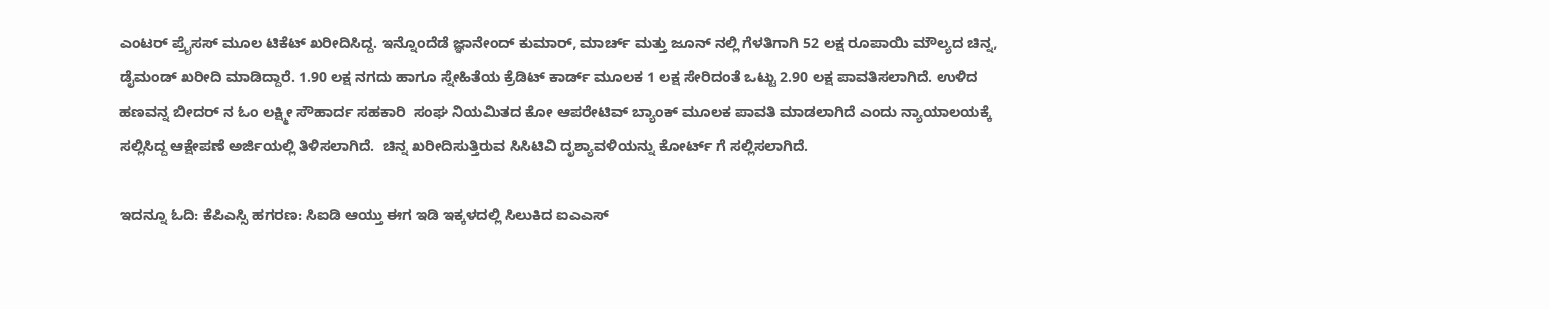ಎಂಟರ್ ಪ್ರೈಸಸ್ ಮೂಲ ಟಿಕೆಟ್ ಖರೀದಿಸಿದ್ದ. ಇನ್ನೊಂದೆಡೆ ಜ್ಞಾನೇಂದ್ ಕುಮಾರ್, ಮಾರ್ಚ್ ಮತ್ತು ಜೂನ್ ನಲ್ಲಿ ಗೆಳತಿಗಾಗಿ 52 ಲಕ್ಷ ರೂಪಾಯಿ ಮೌಲ್ಯದ ಚಿನ್ನ, ಡೈಮಂಡ್‌ ಖರೀದಿ ಮಾಡಿದ್ದಾರೆ. 1.90 ಲಕ್ಷ ನಗದು ಹಾಗೂ ಸ್ನೇಹಿತೆಯ ಕ್ರೆಡಿಟ್ ಕಾರ್ಡ್ ಮೂಲಕ 1 ಲಕ್ಷ ಸೇರಿದಂತೆ ಒಟ್ಟು 2.90 ಲಕ್ಷ ಪಾವತಿಸಲಾಗಿದೆ. ಉಳಿದ ಹಣವನ್ನ ಬೀದರ್ ನ ಓಂ ಲಕ್ಷ್ಮೀ ಸೌಹಾರ್ದ ಸಹಕಾರಿ  ಸಂಘ ನಿಯಮಿತದ ಕೋ ಆಪರೇಟಿವ್ ಬ್ಯಾಂಕ್ ಮೂಲಕ ಪಾವತಿ ಮಾಡಲಾಗಿದೆ ಎಂದು ನ್ಯಾಯಾಲಯಕ್ಕೆ ಸಲ್ಲಿಸಿದ್ದ ಆಕ್ಷೇಪಣೆ ಅರ್ಜಿಯಲ್ಲಿ ತಿಳಿಸಲಾಗಿದೆ.  ಚಿನ್ನ ಖರೀದಿಸುತ್ತಿರುವ ಸಿಸಿಟಿವಿ ದೃಶ್ಯಾವಳಿಯನ್ನು ಕೋರ್ಟ್ ಗೆ ಸಲ್ಲಿಸಲಾಗಿದೆ.

ಇದನ್ನೂ ಓದಿ: ಕೆಪಿಎಸ್ಸಿ ಹಗರಣ: ಸಿಐಡಿ ಆಯ್ತು ಈಗ ಇಡಿ ಇಕ್ಕಳದಲ್ಲಿ ಸಿಲುಕಿದ ಐಎಎಸ್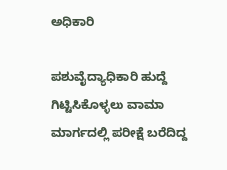ಅಧಿಕಾರಿ

ಪಶುವೈದ್ಯಾಧಿಕಾರಿ ಹುದ್ದೆ ಗಿಟ್ಟಿಸಿಕೊಳ್ಳಲು ವಾಮಾ ಮಾರ್ಗದಲ್ಲಿ ಪರೀಕ್ಷೆ ಬರೆದಿದ್ದ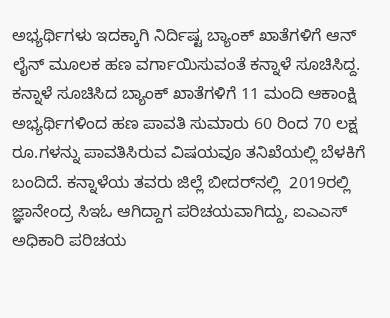ಅಭ್ಯರ್ಥಿಗಳು ಇದಕ್ಕಾಗಿ ನಿರ್ದಿಷ್ಟ ಬ್ಯಾಂಕ್ ಖಾತೆಗಳಿಗೆ ಆನ್ ಲೈನ್ ಮೂಲಕ ಹಣ ವರ್ಗಾಯಿಸುವಂತೆ ಕನ್ನಾಳೆ ಸೂಚಿಸಿದ್ದ. ಕನ್ನಾಳೆ ಸೂಚಿಸಿದ ಬ್ಯಾಂಕ್ ಖಾತೆಗಳಿಗೆ 11 ಮಂದಿ ಆಕಾಂಕ್ಷಿ ಅಭ್ಯರ್ಥಿಗಳಿಂದ ಹಣ ಪಾವತಿ ಸುಮಾರು 60 ರಿಂದ 70 ಲಕ್ಷ ರೂ.ಗಳನ್ನು ಪಾವತಿಸಿರುವ ವಿಷಯವೂ ತನಿಖೆಯಲ್ಲಿ ಬೆಳಕಿಗೆ ಬಂದಿದೆ. ಕನ್ನಾಳೆಯ ತವರು ಜಿಲ್ಲೆ ಬೀದರ್‌ನಲ್ಲಿ  2019ರಲ್ಲಿ ಜ್ಞಾನೇಂದ್ರ ಸಿಇಓ ಆಗಿದ್ದಾಗ ಪರಿಚಯವಾಗಿದ್ದು, ಐಎಎಸ್ ಅಧಿಕಾರಿ ಪರಿಚಯ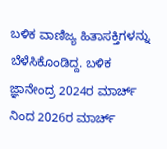ಬಳಿಕ ವಾಣಿಜ್ಯ ಹಿತಾಸಕ್ತಿಗಳನ್ನು ಬೆಳೆಸಿಕೊಂಡಿದ್ದ. ಬಳಿಕ ಜ್ಞಾನೇಂದ್ರ 2024ರ ಮಾರ್ಚ್ ನಿಂದ 2026ರ ಮಾರ್ಚ್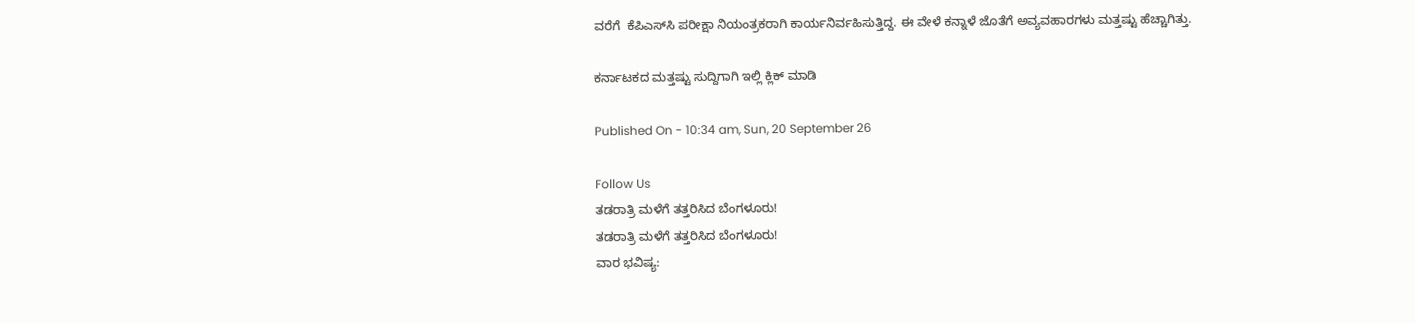ವರೆಗೆ  ಕೆಪಿಎಸ್‌ಸಿ ಪರೀಕ್ಷಾ ನಿಯಂತ್ರಕರಾಗಿ ಕಾರ್ಯನಿರ್ವಹಿಸುತ್ತಿದ್ದ. ಈ ವೇಳೆ ಕನ್ನಾಳೆ ಜೊತೆಗೆ ಅವ್ಯವಹಾರಗಳು ಮತ್ತಷ್ಟು ಹೆಚ್ಚಾಗಿತ್ತು.

ಕರ್ನಾಟಕದ ಮತ್ತಷ್ಟು ಸುದ್ದಿಗಾಗಿ ಇಲ್ಲಿ ಕ್ಲಿಕ್ ಮಾಡಿ

Published On - 10:34 am, Sun, 20 September 26

Follow Us
ತಡರಾತ್ರಿ ಮಳೆಗೆ ತತ್ತರಿಸಿದ ಬೆಂಗಳೂರು!
ತಡರಾತ್ರಿ ಮಳೆಗೆ ತತ್ತರಿಸಿದ ಬೆಂಗಳೂರು!
ವಾರ ಭವಿಷ್ಯ: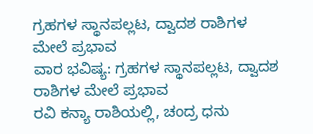ಗ್ರಹಗಳ ಸ್ಥಾನಪಲ್ಲಟ, ದ್ವಾದಶ ರಾಶಿಗಳ ಮೇಲೆ ಪ್ರಭಾವ
ವಾರ ಭವಿಷ್ಯ: ಗ್ರಹಗಳ ಸ್ಥಾನಪಲ್ಲಟ, ದ್ವಾದಶ ರಾಶಿಗಳ ಮೇಲೆ ಪ್ರಭಾವ
ರವಿ ಕನ್ಯಾ ರಾಶಿಯಲ್ಲಿ, ಚಂದ್ರ ಧನು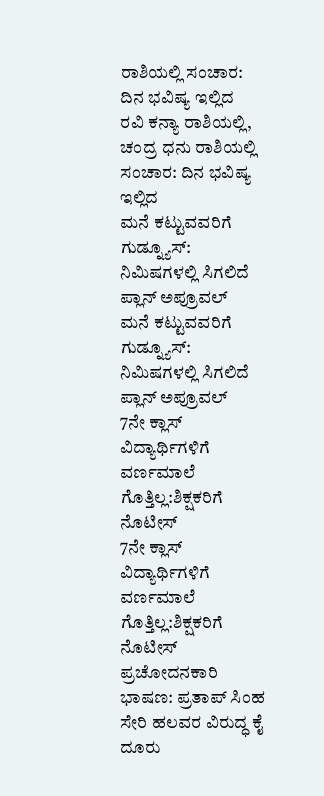ರಾಶಿಯಲ್ಲಿ ಸಂಚಾರ: ದಿನ ಭವಿಷ್ಯ ಇಲ್ಲಿದ
ರವಿ ಕನ್ಯಾ ರಾಶಿಯಲ್ಲಿ, ಚಂದ್ರ ಧನು ರಾಶಿಯಲ್ಲಿ ಸಂಚಾರ: ದಿನ ಭವಿಷ್ಯ ಇಲ್ಲಿದ
ಮನೆ ಕಟ್ಟುವವರಿಗೆ ಗುಡ್ನ್ಯೂಸ್: ನಿಮಿಷಗಳಲ್ಲಿ ಸಿಗಲಿದೆ ಪ್ಲಾನ್ ಅಪ್ರೂವಲ್
ಮನೆ ಕಟ್ಟುವವರಿಗೆ ಗುಡ್ನ್ಯೂಸ್: ನಿಮಿಷಗಳಲ್ಲಿ ಸಿಗಲಿದೆ ಪ್ಲಾನ್ ಅಪ್ರೂವಲ್
7ನೇ ಕ್ಲಾಸ್ ವಿದ್ಯಾರ್ಥಿಗಳಿಗೆ ವರ್ಣಮಾಲೆ ಗೊತ್ತಿಲ್ಲ:ಶಿಕ್ಷಕರಿಗೆ ನೊಟೀಸ್
7ನೇ ಕ್ಲಾಸ್ ವಿದ್ಯಾರ್ಥಿಗಳಿಗೆ ವರ್ಣಮಾಲೆ ಗೊತ್ತಿಲ್ಲ:ಶಿಕ್ಷಕರಿಗೆ ನೊಟೀಸ್
ಪ್ರಚೋದನಕಾರಿ ಭಾಷಣ: ಪ್ರತಾಪ್ ಸಿಂಹ ಸೇರಿ ಹಲವರ ವಿರುದ್ಧ ಕೈ ದೂರು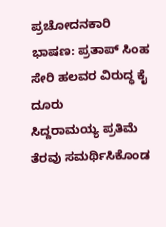ಪ್ರಚೋದನಕಾರಿ ಭಾಷಣ: ಪ್ರತಾಪ್ ಸಿಂಹ ಸೇರಿ ಹಲವರ ವಿರುದ್ಧ ಕೈ ದೂರು
ಸಿದ್ದರಾಮಯ್ಯ ಪ್ರತಿಮೆ ತೆರವು ಸಮರ್ಥಿಸಿಕೊಂಡ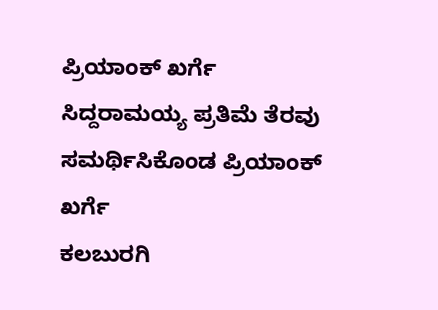ಪ್ರಿಯಾಂಕ್ ಖರ್ಗೆ
ಸಿದ್ದರಾಮಯ್ಯ ಪ್ರತಿಮೆ ತೆರವು ಸಮರ್ಥಿಸಿಕೊಂಡ ಪ್ರಿಯಾಂಕ್ ಖರ್ಗೆ
ಕಲಬುರಗಿ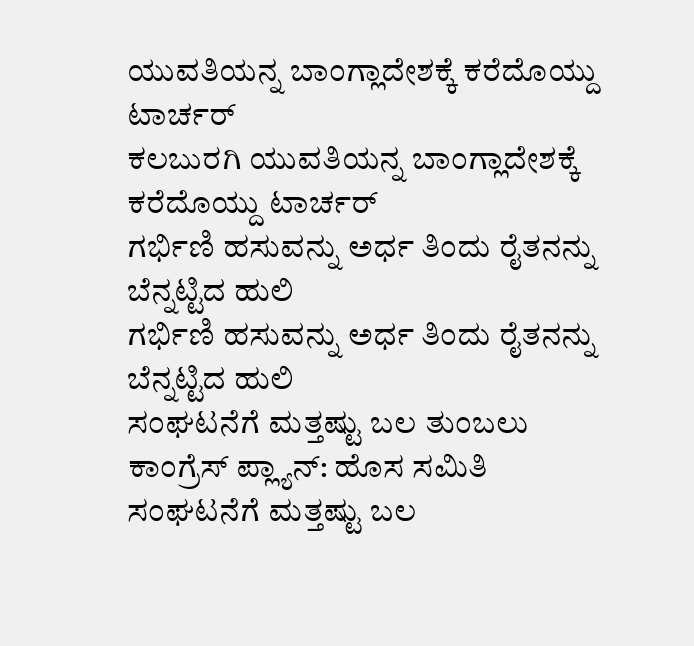ಯುವತಿಯನ್ನ ಬಾಂಗ್ಲಾದೇಶಕ್ಕೆ ಕರೆದೊಯ್ದು ಟಾರ್ಚರ್
ಕಲಬುರಗಿ ಯುವತಿಯನ್ನ ಬಾಂಗ್ಲಾದೇಶಕ್ಕೆ ಕರೆದೊಯ್ದು ಟಾರ್ಚರ್
ಗರ್ಭಿಣಿ ಹಸುವನ್ನು ಅರ್ಧ ತಿಂದು ರೈತನನ್ನು ಬೆನ್ನಟ್ಟಿದ ಹುಲಿ
ಗರ್ಭಿಣಿ ಹಸುವನ್ನು ಅರ್ಧ ತಿಂದು ರೈತನನ್ನು ಬೆನ್ನಟ್ಟಿದ ಹುಲಿ
ಸಂಘಟನೆಗೆ ಮತ್ತಷ್ಟು ಬಲ‌ ತುಂಬಲು ಕಾಂಗ್ರೆಸ್ ಪ್ಲ್ಯಾನ್: ಹೊಸ ಸಮಿತಿ
ಸಂಘಟನೆಗೆ ಮತ್ತಷ್ಟು ಬಲ‌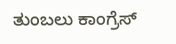ತುಂಬಲು ಕಾಂಗ್ರೆಸ್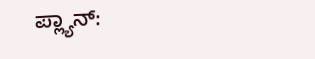ಪ್ಲ್ಯಾನ್: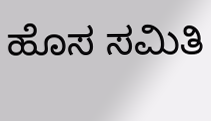ಹೊಸ ಸಮಿತಿ